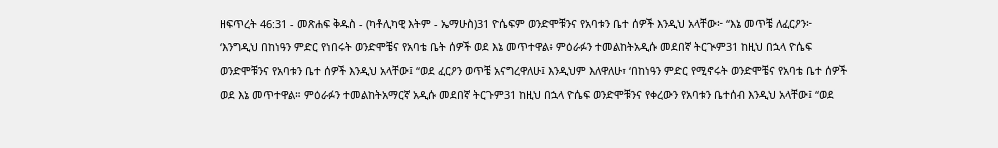ዘፍጥረት 46:31 - መጽሐፍ ቅዱስ - (ካቶሊካዊ እትም - ኤማሁስ)31 ዮሴፍም ወንድሞቹንና የአባቱን ቤተ ሰዎች እንዲህ አላቸው፦ “እኔ መጥቼ ለፈርዖን፦ ‘እንግዲህ በከነዓን ምድር የነበሩት ወንድሞቼና የአባቴ ቤት ሰዎች ወደ እኔ መጥተዋል፥ ምዕራፉን ተመልከትአዲሱ መደበኛ ትርጒም31 ከዚህ በኋላ ዮሴፍ ወንድሞቹንና የአባቱን ቤተ ሰዎች እንዲህ አላቸው፤ “ወደ ፈርዖን ወጥቼ አናግረዋለሁ፤ እንዲህም እለዋለሁ፣ ‘በከነዓን ምድር የሚኖሩት ወንድሞቼና የአባቴ ቤተ ሰዎች ወደ እኔ መጥተዋል። ምዕራፉን ተመልከትአማርኛ አዲሱ መደበኛ ትርጉም31 ከዚህ በኋላ ዮሴፍ ወንድሞቹንና የቀረውን የአባቱን ቤተሰብ እንዲህ አላቸው፤ “ወደ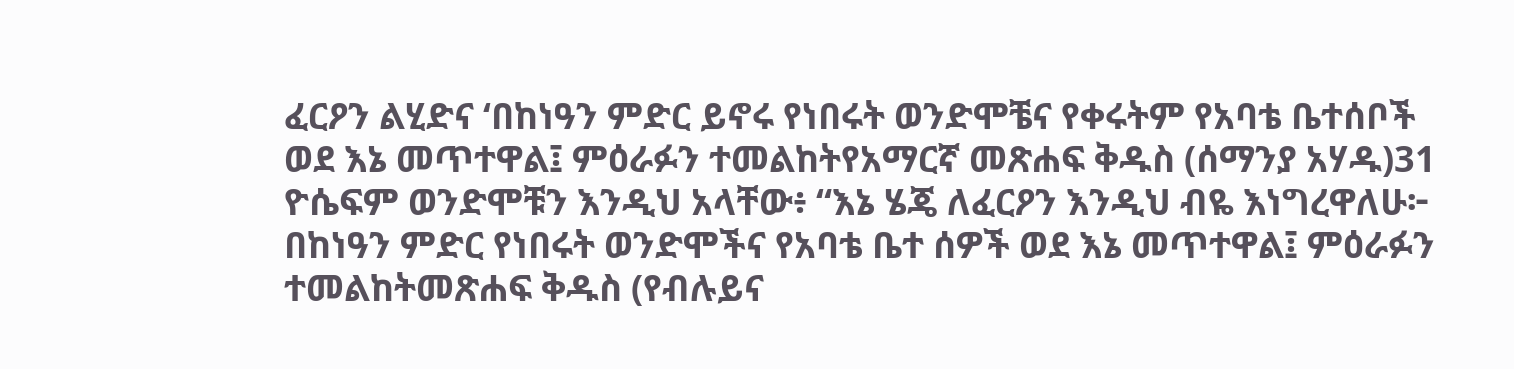ፈርዖን ልሂድና ‘በከነዓን ምድር ይኖሩ የነበሩት ወንድሞቼና የቀሩትም የአባቴ ቤተሰቦች ወደ እኔ መጥተዋል፤ ምዕራፉን ተመልከትየአማርኛ መጽሐፍ ቅዱስ (ሰማንያ አሃዱ)31 ዮሴፍም ወንድሞቹን እንዲህ አላቸው፥ “እኔ ሄጄ ለፈርዖን እንዲህ ብዬ እነግረዋለሁ፦ በከነዓን ምድር የነበሩት ወንድሞችና የአባቴ ቤተ ሰዎች ወደ እኔ መጥተዋል፤ ምዕራፉን ተመልከትመጽሐፍ ቅዱስ (የብሉይና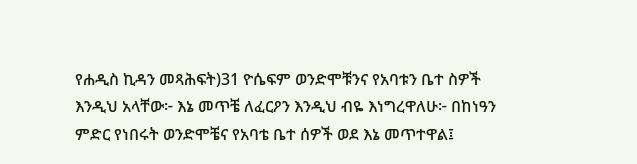የሐዲስ ኪዳን መጻሕፍት)31 ዮሴፍም ወንድሞቹንና የአባቱን ቤተ ስዎች እንዲህ አላቸው፦ እኔ መጥቼ ለፈርዖን እንዲህ ብዬ እነግረዋለሁ፦ በከነዓን ምድር የነበሩት ወንድሞቼና የአባቴ ቤተ ሰዎች ወደ እኔ መጥተዋል፤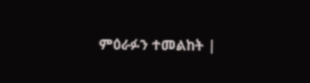ምዕራፉን ተመልከት |